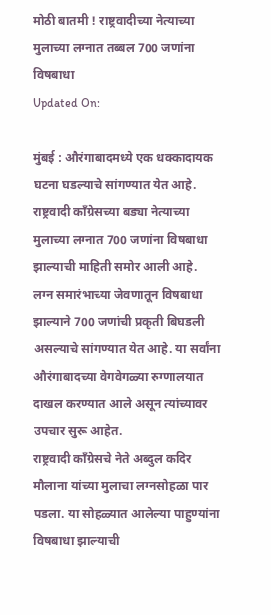मोठी बातमी ! राष्ट्रवादीच्या नेत्याच्या मुलाच्या लग्नात तब्बल 700 जणांना विषबाधा
Updated On:

मुंबई : औरंगाबादमध्ये एक धक्कादायक घटना घडल्याचे सांगण्यात येत आहे. राष्ट्रवादी काँग्रेसच्या बड्या नेत्याच्या मुलाच्या लग्नात 700 जणांना विषबाधा झाल्याची माहिती समोर आली आहे.
लग्न समारंभाच्या जेवणातून विषबाधा झाल्याने 700 जणांची प्रकृती बिघडली असल्याचे सांगण्यात येत आहे. या सर्वांना औरंगाबादच्या वेगवेगळ्या रुग्णालयात दाखल करण्यात आले असून त्यांच्यावर उपचार सुरू आहेत.
राष्ट्रवादी काँग्रेसचे नेते अब्दुल कदिर मौलाना यांच्या मुलाचा लग्नसोहळा पार पडला. या सोहळ्यात आलेल्या पाहुण्यांना विषबाधा झाल्याची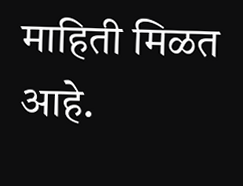माहिती मिळत आहे.